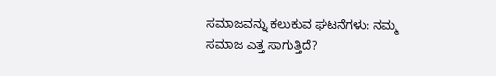ಸಮಾಜವನ್ನು ಕಲುಕುವ ಘಟನೆಗಳು: ನಮ್ಮ ಸಮಾಜ ಎತ್ತ ಸಾಗುತ್ತಿದೆ?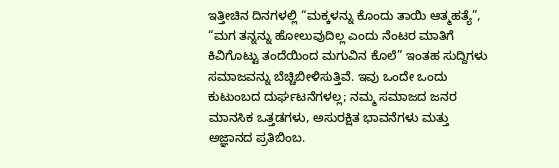ಇತ್ತೀಚಿನ ದಿನಗಳಲ್ಲಿ “ಮಕ್ಕಳನ್ನು ಕೊಂದು ತಾಯಿ ಆತ್ಮಹತ್ಯೆ”, “ಮಗ ತನ್ನನ್ನು ಹೋಲುವುದಿಲ್ಲ ಎಂದು ನೆಂಟರ ಮಾತಿಗೆ ಕಿವಿಗೊಟ್ಟು ತಂದೆಯಿಂದ ಮಗುವಿನ ಕೊಲೆ” ಇಂತಹ ಸುದ್ದಿಗಳು ಸಮಾಜವನ್ನು ಬೆಚ್ಚಿಬೀಳಿಸುತ್ತಿವೆ. ಇವು ಒಂದೇ ಒಂದು ಕುಟುಂಬದ ದುರ್ಘಟನೆಗಳಲ್ಲ; ನಮ್ಮ ಸಮಾಜದ ಜನರ ಮಾನಸಿಕ ಒತ್ತಡಗಳು, ಅಸುರಕ್ಷಿತ ಭಾವನೆಗಳು ಮತ್ತು ಅಜ್ಞಾನದ ಪ್ರತಿಬಿಂಬ.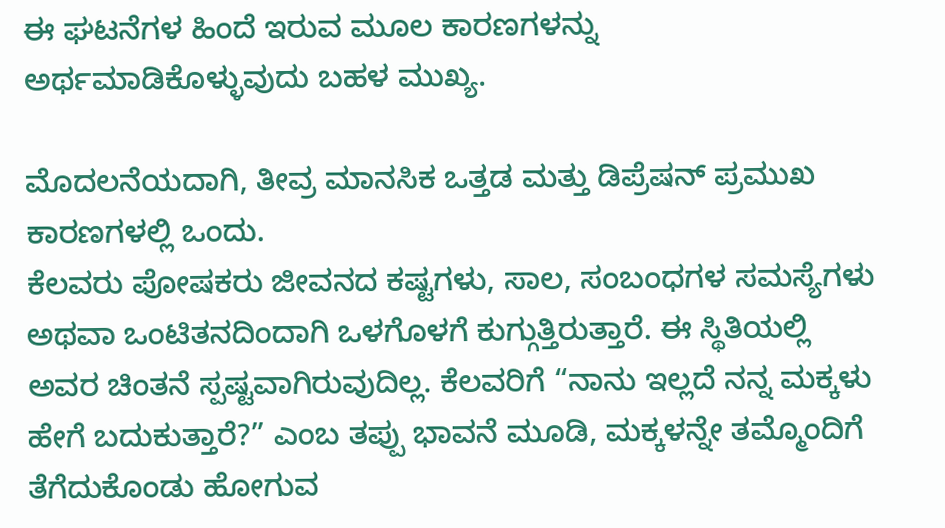ಈ ಘಟನೆಗಳ ಹಿಂದೆ ಇರುವ ಮೂಲ ಕಾರಣಗಳನ್ನು ಅರ್ಥಮಾಡಿಕೊಳ್ಳುವುದು ಬಹಳ ಮುಖ್ಯ.

ಮೊದಲನೆಯದಾಗಿ, ತೀವ್ರ ಮಾನಸಿಕ ಒತ್ತಡ ಮತ್ತು ಡಿಪ್ರೆಷನ್ ಪ್ರಮುಖ ಕಾರಣಗಳಲ್ಲಿ ಒಂದು.
ಕೆಲವರು ಪೋಷಕರು ಜೀವನದ ಕಷ್ಟಗಳು, ಸಾಲ, ಸಂಬಂಧಗಳ ಸಮಸ್ಯೆಗಳು ಅಥವಾ ಒಂಟಿತನದಿಂದಾಗಿ ಒಳಗೊಳಗೆ ಕುಗ್ಗುತ್ತಿರುತ್ತಾರೆ. ಈ ಸ್ಥಿತಿಯಲ್ಲಿ ಅವರ ಚಿಂತನೆ ಸ್ಪಷ್ಟವಾಗಿರುವುದಿಲ್ಲ. ಕೆಲವರಿಗೆ “ನಾನು ಇಲ್ಲದೆ ನನ್ನ ಮಕ್ಕಳು ಹೇಗೆ ಬದುಕುತ್ತಾರೆ?” ಎಂಬ ತಪ್ಪು ಭಾವನೆ ಮೂಡಿ, ಮಕ್ಕಳನ್ನೇ ತಮ್ಮೊಂದಿಗೆ ತೆಗೆದುಕೊಂಡು ಹೋಗುವ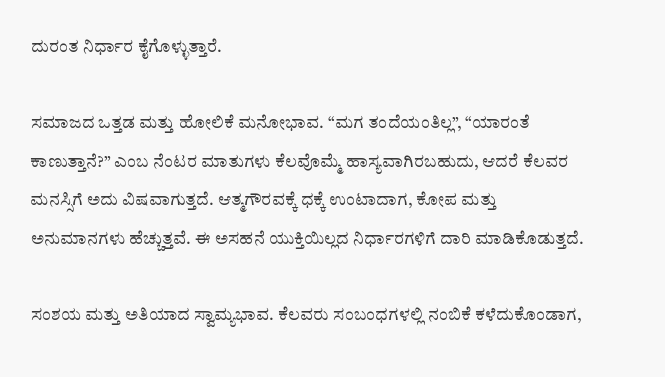ದುರಂತ ನಿರ್ಧಾರ ಕೈಗೊಳ್ಳುತ್ತಾರೆ.

ಸಮಾಜದ ಒತ್ತಡ ಮತ್ತು ಹೋಲಿಕೆ ಮನೋಭಾವ. “ಮಗ ತಂದೆಯಂತಿಲ್ಲ”, “ಯಾರಂತೆ ಕಾಣುತ್ತಾನೆ?” ಎಂಬ ನೆಂಟರ ಮಾತುಗಳು ಕೆಲವೊಮ್ಮೆ ಹಾಸ್ಯವಾಗಿರಬಹುದು, ಆದರೆ ಕೆಲವರ ಮನಸ್ಸಿಗೆ ಅದು ವಿಷವಾಗುತ್ತದೆ. ಆತ್ಮಗೌರವಕ್ಕೆ ಧಕ್ಕೆ ಉಂಟಾದಾಗ, ಕೋಪ ಮತ್ತು ಅನುಮಾನಗಳು ಹೆಚ್ಚುತ್ತವೆ. ಈ ಅಸಹನೆ ಯುಕ್ತಿಯಿಲ್ಲದ ನಿರ್ಧಾರಗಳಿಗೆ ದಾರಿ ಮಾಡಿಕೊಡುತ್ತದೆ.

ಸಂಶಯ ಮತ್ತು ಅತಿಯಾದ ಸ್ವಾಮ್ಯಭಾವ. ಕೆಲವರು ಸಂಬಂಧಗಳಲ್ಲಿ ನಂಬಿಕೆ ಕಳೆದುಕೊಂಡಾಗ,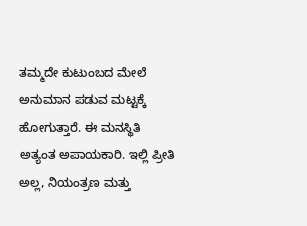ತಮ್ಮದೇ ಕುಟುಂಬದ ಮೇಲೆ ಅನುಮಾನ ಪಡುವ ಮಟ್ಟಕ್ಕೆ ಹೋಗುತ್ತಾರೆ. ಈ ಮನಸ್ಥಿತಿ ಅತ್ಯಂತ ಅಪಾಯಕಾರಿ. ಇಲ್ಲಿ ಪ್ರೀತಿ ಅಲ್ಲ, ನಿಯಂತ್ರಣ ಮತ್ತು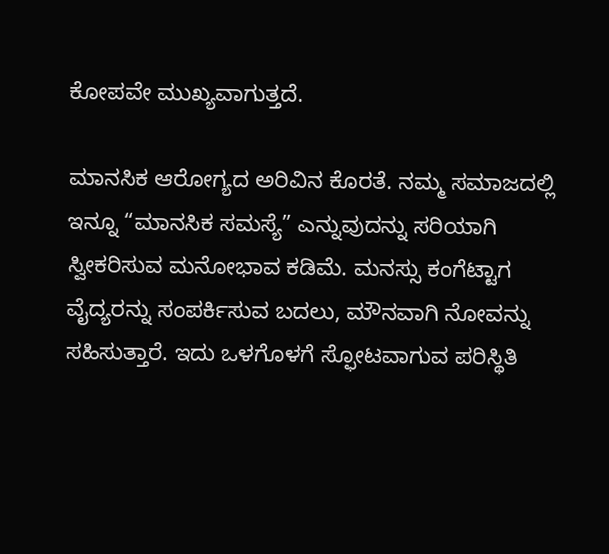ಕೋಪವೇ ಮುಖ್ಯವಾಗುತ್ತದೆ.

ಮಾನಸಿಕ ಆರೋಗ್ಯದ ಅರಿವಿನ ಕೊರತೆ. ನಮ್ಮ ಸಮಾಜದಲ್ಲಿ ಇನ್ನೂ “ಮಾನಸಿಕ ಸಮಸ್ಯೆ” ಎನ್ನುವುದನ್ನು ಸರಿಯಾಗಿ ಸ್ವೀಕರಿಸುವ ಮನೋಭಾವ ಕಡಿಮೆ. ಮನಸ್ಸು ಕಂಗೆಟ್ಟಾಗ ವೈದ್ಯರನ್ನು ಸಂಪರ್ಕಿಸುವ ಬದಲು, ಮೌನವಾಗಿ ನೋವನ್ನು ಸಹಿಸುತ್ತಾರೆ. ಇದು ಒಳಗೊಳಗೆ ಸ್ಫೋಟವಾಗುವ ಪರಿಸ್ಥಿತಿ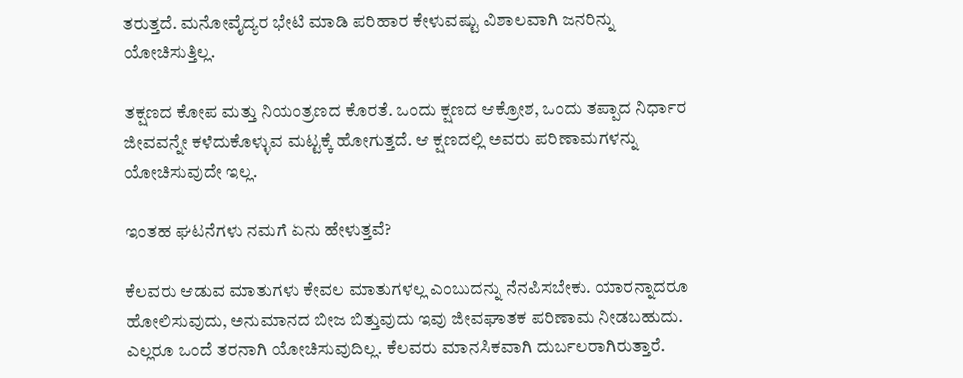ತರುತ್ತದೆ. ಮನೋವೈದ್ಯರ ಭೇಟಿ ಮಾಡಿ ಪರಿಹಾರ ಕೇಳುವಷ್ಟು ವಿಶಾಲವಾಗಿ ಜನರಿನ್ನು ಯೋಚಿಸುತ್ತಿಲ್ಲ.

ತಕ್ಷಣದ ಕೋಪ ಮತ್ತು ನಿಯಂತ್ರಣದ ಕೊರತೆ. ಒಂದು ಕ್ಷಣದ ಆಕ್ರೋಶ, ಒಂದು ತಪ್ಪಾದ ನಿರ್ಧಾರ ಜೀವವನ್ನೇ ಕಳೆದುಕೊಳ್ಳುವ ಮಟ್ಟಕ್ಕೆ ಹೋಗುತ್ತದೆ. ಆ ಕ್ಷಣದಲ್ಲಿ ಅವರು ಪರಿಣಾಮಗಳನ್ನು ಯೋಚಿಸುವುದೇ ಇಲ್ಲ.

ಇಂತಹ ಘಟನೆಗಳು ನಮಗೆ ಏನು ಹೇಳುತ್ತವೆ?

ಕೆಲವರು ಆಡುವ ಮಾತುಗಳು ಕೇವಲ ಮಾತುಗಳಲ್ಲ ಎಂಬುದನ್ನು ನೆನಪಿಸಬೇಕು. ಯಾರನ್ನಾದರೂ ಹೋಲಿಸುವುದು, ಅನುಮಾನದ ಬೀಜ ಬಿತ್ತುವುದು ಇವು ಜೀವಘಾತಕ ಪರಿಣಾಮ ನೀಡಬಹುದು. ಎಲ್ಲರೂ ಒಂದೆ ತರನಾಗಿ ಯೋಚಿಸುವುದಿಲ್ಲ. ಕೆಲವರು ಮಾನಸಿಕವಾಗಿ ದುರ್ಬಲರಾಗಿರುತ್ತಾರೆ.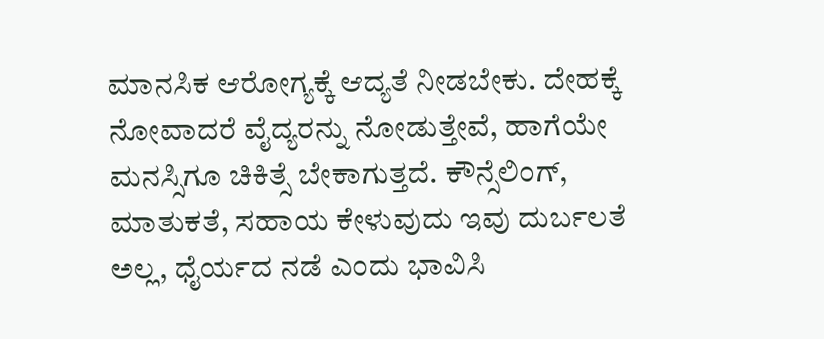ಮಾನಸಿಕ ಆರೋಗ್ಯಕ್ಕೆ ಆದ್ಯತೆ ನೀಡಬೇಕು. ದೇಹಕ್ಕೆ ನೋವಾದರೆ ವೈದ್ಯರನ್ನು ನೋಡುತ್ತೇವೆ, ಹಾಗೆಯೇ ಮನಸ್ಸಿಗೂ ಚಿಕಿತ್ಸೆ ಬೇಕಾಗುತ್ತದೆ. ಕೌನ್ಸೆಲಿಂಗ್, ಮಾತುಕತೆ, ಸಹಾಯ ಕೇಳುವುದು ಇವು ದುರ್ಬಲತೆ ಅಲ್ಲ, ಧೈರ್ಯದ ನಡೆ ಎಂದು ಭಾವಿಸಿ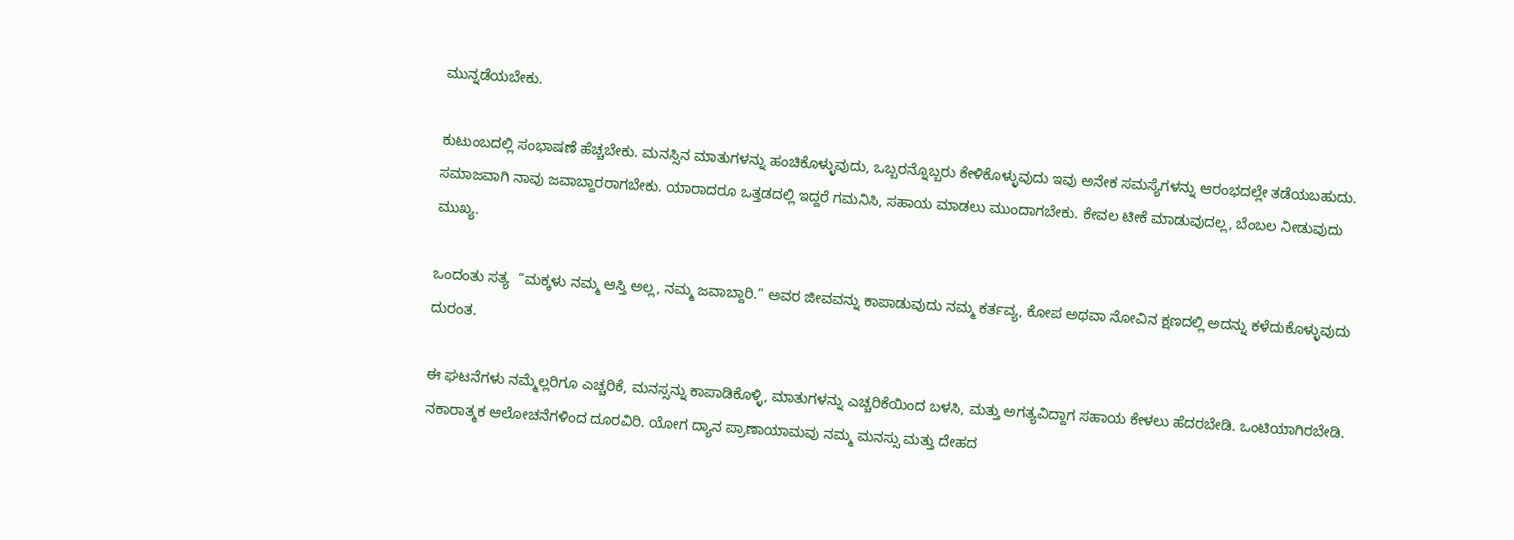ಮುನ್ನಡೆಯಬೇಕು.

ಕುಟುಂಬದಲ್ಲಿ ಸಂಭಾಷಣೆ ಹೆಚ್ಚಬೇಕು. ಮನಸ್ಸಿನ ಮಾತುಗಳನ್ನು ಹಂಚಿಕೊಳ್ಳುವುದು, ಒಬ್ಬರನ್ನೊಬ್ಬರು ಕೇಳಿಕೊಳ್ಳುವುದು ಇವು ಅನೇಕ ಸಮಸ್ಯೆಗಳನ್ನು ಆರಂಭದಲ್ಲೇ ತಡೆಯಬಹುದು. ಸಮಾಜವಾಗಿ ನಾವು ಜವಾಬ್ದಾರರಾಗಬೇಕು. ಯಾರಾದರೂ ಒತ್ತಡದಲ್ಲಿ ಇದ್ದರೆ ಗಮನಿಸಿ, ಸಹಾಯ ಮಾಡಲು ಮುಂದಾಗಬೇಕು. ಕೇವಲ ಟೀಕೆ ಮಾಡುವುದಲ್ಲ, ಬೆಂಬಲ ನೀಡುವುದು ಮುಖ್ಯ.

ಒಂದಂತು ಸತ್ಯ  “ಮಕ್ಕಳು ನಮ್ಮ ಆಸ್ತಿ ಅಲ್ಲ, ನಮ್ಮ ಜವಾಬ್ದಾರಿ.” ಅವರ ಜೀವವನ್ನು ಕಾಪಾಡುವುದು ನಮ್ಮ ಕರ್ತವ್ಯ, ಕೋಪ ಅಥವಾ ನೋವಿನ ಕ್ಷಣದಲ್ಲಿ ಅದನ್ನು ಕಳೆದುಕೊಳ್ಳುವುದು ದುರಂತ.

ಈ ಘಟನೆಗಳು ನಮ್ಮೆಲ್ಲರಿಗೂ ಎಚ್ಚರಿಕೆ, ಮನಸ್ಸನ್ನು ಕಾಪಾಡಿಕೊಳ್ಳಿ, ಮಾತುಗಳನ್ನು ಎಚ್ಚರಿಕೆಯಿಂದ ಬಳಸಿ, ಮತ್ತು ಅಗತ್ಯವಿದ್ದಾಗ ಸಹಾಯ ಕೇಳಲು ಹೆದರಬೇಡಿ. ಒಂಟಿಯಾಗಿರಬೇಡಿ. ನಕಾರಾತ್ಮಕ ಆಲೋಚನೆಗಳಿಂದ ದೂರವಿರಿ. ಯೋಗ ದ್ಯಾನ ಪ್ರಾಣಾಯಾಮವು ನಮ್ಮ ಮನಸ್ಸು ಮತ್ತು ದೇಹದ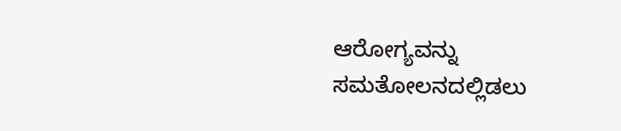ಆರೋಗ್ಯವನ್ನು ಸಮತೋಲನದಲ್ಲಿಡಲು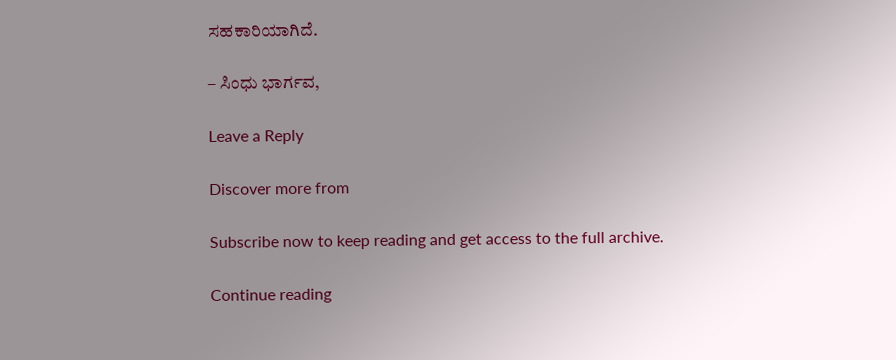ಸಹಕಾರಿಯಾಗಿದೆ.

– ಸಿಂಧು ಭಾರ್ಗವ,

Leave a Reply

Discover more from

Subscribe now to keep reading and get access to the full archive.

Continue reading